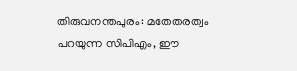തിരുവനന്തപുരം: മതേതരത്വം പറയുന്ന സിപിഎം, ഈ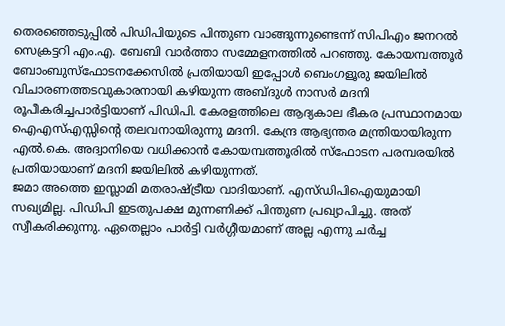തെരഞ്ഞെടുപ്പിൽ പിഡിപിയുടെ പിന്തുണ വാങ്ങുന്നുണ്ടെന്ന് സിപിഎം ജനറൽ സെക്രട്ടറി എം.എ. ബേബി വാർത്താ സമ്മേളനത്തിൽ പറഞ്ഞു. കോയമ്പത്തൂർ ബോംബുസ്ഫോടനക്കേസിൽ പ്രതിയായി ഇപ്പോൾ ബെംഗളൂരു ജയിലിൽ വിചാരണത്തടവുകാരനായി കഴിയുന്ന അബ്ദുൾ നാസർ മദനി രൂപീകരിച്ചപാർട്ടിയാണ് പിഡിപി. കേരളത്തിലെ ആദ്യകാല ഭീകര പ്രസ്ഥാനമായ ഐഎസ്എസ്സിന്റെ തലവനായിരുന്നു മദനി. കേന്ദ്ര ആഭ്യന്തര മന്ത്രിയായിരുന്ന എൽ.കെ. അദ്വാനിയെ വധിക്കാൻ കോയമ്പത്തൂരിൽ സ്ഫോടന പരമ്പരയിൽ പ്രതിയായാണ് മദനി ജയിലിൽ കഴിയുന്നത്.
ജമാ അത്തെ ഇസ്ലാമി മതരാഷ്ട്രീയ വാദിയാണ്. എസ്ഡിപിഐയുമായി സഖ്യമില്ല. പിഡിപി ഇടതുപക്ഷ മുന്നണിക്ക് പിന്തുണ പ്രഖ്യാപിച്ചു. അത് സ്വീകരിക്കുന്നു. ഏതെല്ലാം പാർട്ടി വർഗ്ഗീയമാണ് അല്ല എന്നു ചർച്ച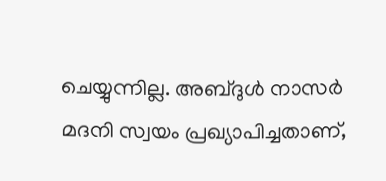ചെയ്യുന്നില്ല. അബ്ദുൾ നാസർ മദനി സ്വയം പ്രഖ്യാപിച്ചതാണ്,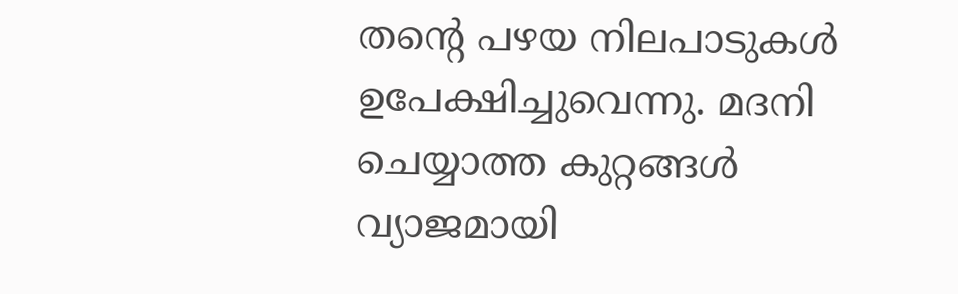തന്റെ പഴയ നിലപാടുകൾ ഉപേക്ഷിച്ചുവെന്നു. മദനി ചെയ്യാത്ത കുറ്റങ്ങൾ വ്യാജമായി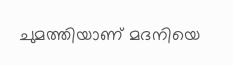ചുമത്തിയാണ് മദനിയെ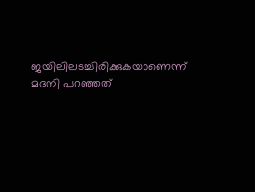ജയിലിലടച്ചിരിക്കുകയാണെന്ന് മദനി പറഞ്ഞത്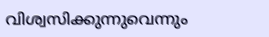വിശ്വസിക്കുന്നുവെന്നും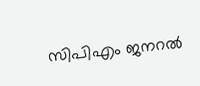സിപിഎം ജനറൽ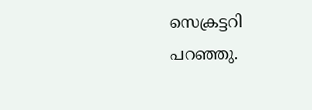സെക്രട്ടറി പറഞ്ഞു.